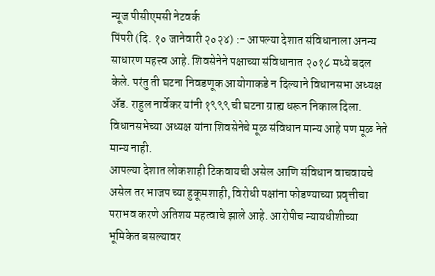न्यूज पीसीएमसी नेटवर्क
पिंपरी (दि. १० जानेवारी २०२४) :- आपल्या देशात संविधानाला अनन्य साधारण महत्त्व आहे. शिवसेनेने पक्षाच्या संविधानात २०१८ मध्ये बदल केले. परंतु ती घटना निवडणूक आयोगाकडे न दिल्याने विधानसभा अध्यक्ष ॲड. राहुल नार्वेकर यांनी १९९९ ची घटना ग्राह्य धरून निकाल दिला. विधानसभेच्या अध्यक्ष यांना शिवसेनेचे मूळ संविधान मान्य आहे पण मूळ नेते मान्य नाही.
आपल्या देशात लोकशाही टिकवायची असेल आणि संविधान वाचवायचे असेल तर भाजप च्या हुकूमशाही, विरोधी पक्षांना फोडण्याच्या प्रवृत्तीचा पराभव करणे अतिशय महत्वाचे झाले आहे. आरोपीच न्यायधीशीच्या भूमिकेत बसल्यावर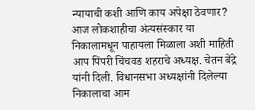न्यायाची कशी आणि काय अपेक्षा ठेवणार?
आज लोकशाहीचा अंत्यसंस्कार या निकालामधून पाहायला मिळाला अशी माहिती आप पिंपरी चिंचवड शहराचे अध्यक्ष. चेतन बेंद्रे यांनी दिली. विधानसभा अध्यक्षांनी दिलेल्या निकालाचा आम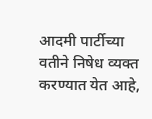आदमी पार्टीच्या वतीने निषेध व्यक्त करण्यात येत आहे,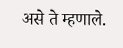असे ते म्हणाले.